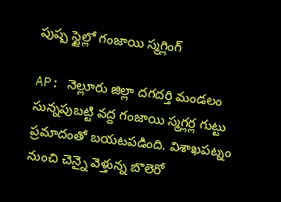పుష్ప స్టైల్లో గంజాయి స్మగ్లింగ్

AP: నెల్లూరు జిల్లా దగదర్తి మండలం సున్నపుబట్టి వద్ద గంజాయి స్మగ్లర్ల గుట్టు ప్రమాదంతో బయటపడింది. విశాఖపట్నం నుంచి చెన్నై వెళ్తున్న బొలెరో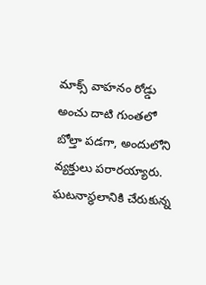మాక్స్ వాహనం రోడ్డు అంచు దాటి గుంతలో బోల్తా పడగా, అందులోని వ్యక్తులు పరారయ్యారు. ఘటనాస్థలానికి చేరుకున్న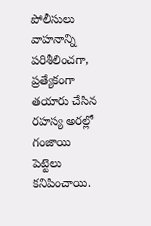పోలీసులు వాహనాన్ని పరిశీలించగా, ప్రత్యేకంగా తయారు చేసిన రహస్య అరల్లో గంజాయి పెట్టెలు కనిపించాయి.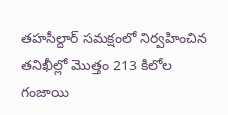తహసీల్దార్ సమక్షంలో నిర్వహించిన తనిఖీల్లో మొత్తం 213 కిలోల గంజాయి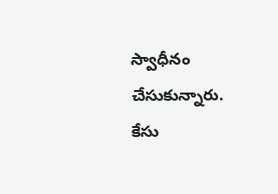స్వాధీనం చేసుకున్నారు. కేసు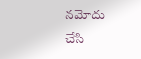నమోదు చేసి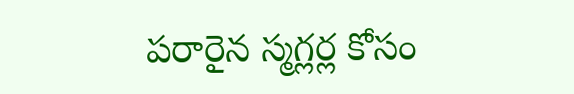పరారైన స్మగ్లర్ల కోసం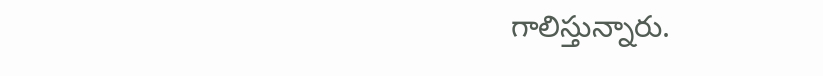గాలిస్తున్నారు.